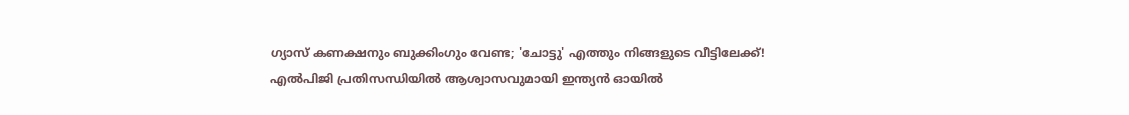ഗ്യാസ് കണക്ഷനും ബുക്കിംഗും വേണ്ട; 'ചോട്ടു' എത്തും നിങ്ങളുടെ വീട്ടിലേക്ക്! എൽപിജി പ്രതിസന്ധിയിൽ ആശ്വാസവുമായി ഇന്ത്യൻ ഓയിൽ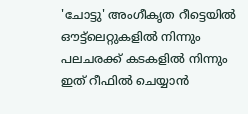'ചോട്ടു' അംഗീകൃത റീട്ടെയിൽ ഔട്ട്ലെറ്റുകളിൽ നിന്നും പലചരക്ക് കടകളിൽ നിന്നും ഇത് റീഫിൽ ചെയ്യാൻ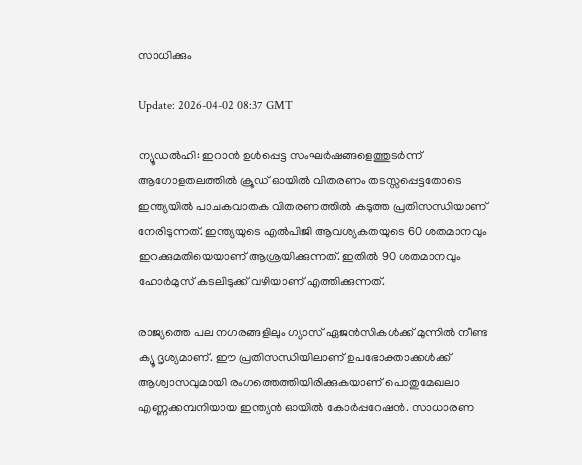സാധിക്കും

Update: 2026-04-02 08:37 GMT

ന്യൂഡൽഹി: ഇറാൻ ഉൾപ്പെട്ട സംഘർഷങ്ങളെത്തുടർന്ന് ആഗോളതലത്തിൽ ക്രൂഡ് ഓയിൽ വിതരണം തടസ്സപ്പെട്ടതോടെ ഇന്ത്യയിൽ പാചകവാതക വിതരണത്തിൽ കടുത്ത പ്രതിസന്ധിയാണ് നേരിടുന്നത്. ഇന്ത്യയുടെ എൽപിജി ആവശ്യകതയുടെ 60 ശതമാനവും ഇറക്കുമതിയെയാണ് ആശ്രയിക്കുന്നത്. ഇതിൽ 90 ശതമാനവും ഹോർമുസ് കടലിടുക്ക് വഴിയാണ് എത്തിക്കുന്നത്.

രാജ്യത്തെ പല നഗരങ്ങളിലും ഗ്യാസ് ഏജൻസികൾക്ക് മുന്നിൽ നീണ്ട ക്യൂ ദൃശ്യമാണ്. ഈ പ്രതിസന്ധിയിലാണ് ഉപഭോക്താക്കൾക്ക് ആശ്വാസവുമായി രംഗത്തെത്തിയിരിക്കുകയാണ് പൊതുമേഖലാ എണ്ണക്കമ്പനിയായ ഇന്ത്യൻ ഓയിൽ കോർപ്പറേഷൻ. സാധാരണ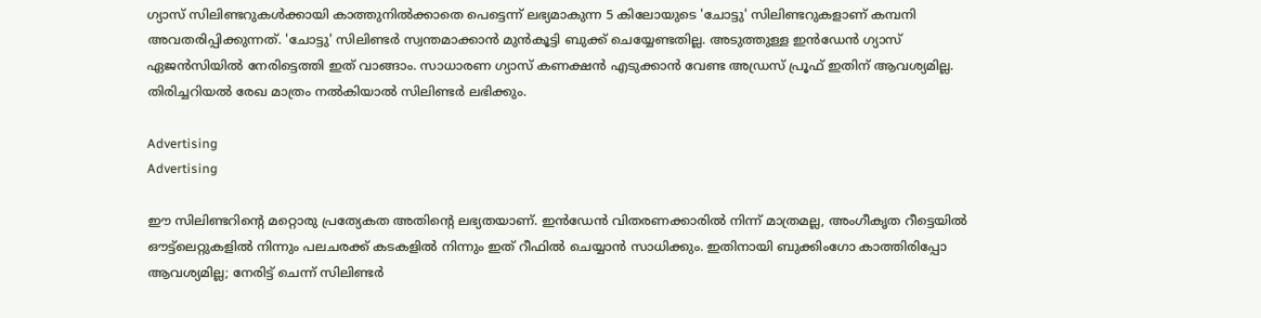ഗ്യാസ് സിലിണ്ടറുകൾക്കായി കാത്തുനിൽക്കാതെ പെട്ടെന്ന് ലഭ്യമാകുന്ന 5 കിലോയുടെ 'ചോട്ടു' സിലിണ്ടറുകളാണ് കമ്പനി അവതരിപ്പിക്കുന്നത്. 'ചോട്ടു' സിലിണ്ടർ സ്വന്തമാക്കാൻ മുൻകൂട്ടി ബുക്ക് ചെയ്യേണ്ടതില്ല. അടുത്തുള്ള ഇൻഡേൻ ഗ്യാസ് ഏജൻസിയിൽ നേരിട്ടെത്തി ഇത് വാങ്ങാം. സാധാരണ ഗ്യാസ് കണക്ഷൻ എടുക്കാൻ വേണ്ട അഡ്രസ് പ്രൂഫ് ഇതിന് ആവശ്യമില്ല. തിരിച്ചറിയൽ രേഖ മാത്രം നൽകിയാൽ സിലിണ്ടർ ലഭിക്കും.

Advertising
Advertising

ഈ സിലിണ്ടറിന്റെ മറ്റൊരു പ്രത്യേകത അതിന്റെ ലഭ്യതയാണ്. ഇൻഡേൻ വിതരണക്കാരിൽ നിന്ന് മാത്രമല്ല, അംഗീകൃത റീട്ടെയിൽ ഔട്ട്ലെറ്റുകളിൽ നിന്നും പലചരക്ക് കടകളിൽ നിന്നും ഇത് റീഫിൽ ചെയ്യാൻ സാധിക്കും. ഇതിനായി ബുക്കിംഗോ കാത്തിരിപ്പോ ആവശ്യമില്ല; നേരിട്ട് ചെന്ന് സിലിണ്ടർ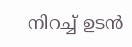നിറച്ച് ഉടൻ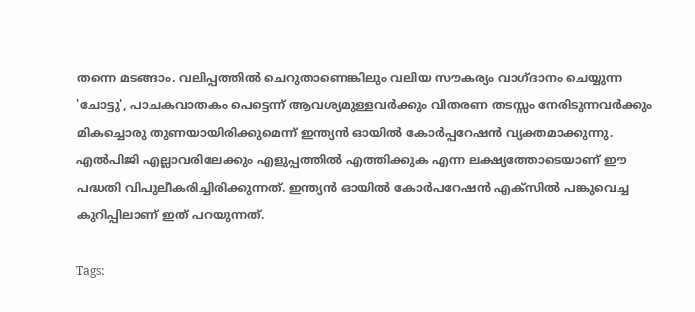തന്നെ മടങ്ങാം. വലിപ്പത്തിൽ ചെറുതാണെങ്കിലും വലിയ സൗകര്യം വാഗ്ദാനം ചെയ്യുന്ന 'ചോട്ടു', പാചകവാതകം പെട്ടെന്ന് ആവശ്യമുള്ളവർക്കും വിതരണ തടസ്സം നേരിടുന്നവർക്കും മികച്ചൊരു തുണയായിരിക്കുമെന്ന് ഇന്ത്യൻ ഓയിൽ കോർപ്പറേഷൻ വ്യക്തമാക്കുന്നു. എൽപിജി എല്ലാവരിലേക്കും എളുപ്പത്തിൽ എത്തിക്കുക എന്ന ലക്ഷ്യത്തോടെയാണ് ഈ പദ്ധതി വിപുലീകരിച്ചിരിക്കുന്നത്. ഇന്ത്യൻ ഓയിൽ കോർപറേഷൻ എക്‌സിൽ പങ്കുവെച്ച കുറിപ്പിലാണ് ഇത് പറയുന്നത്.

Tags: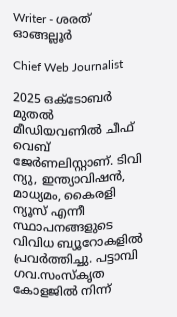Writer - ശരത് ഓങ്ങല്ലൂർ

Chief Web Journalist

2025 ഒക്ടോബർ മുതൽ മീ‍ഡിയവണിൽ ചീഫ് വെബ് ജേർണലിസ്റ്റാണ്. ടിവി ന്യു, ഇന്ത്യാവിഷൻ, മാധ്യമം, കൈരളി ന്യൂസ് എന്നീ സ്ഥാപനങ്ങളുടെ വിവിധ ബ്യൂറോകളിൽ പ്രവർത്തിച്ചു. പട്ടാമ്പി ഗവ.സംസ്കൃത കോളജിൽ നിന്ന്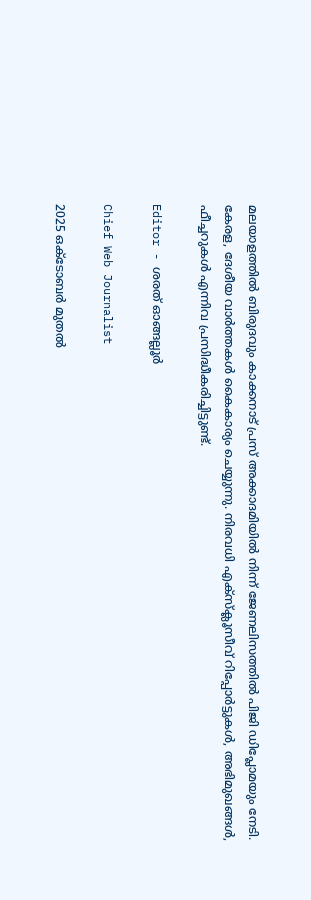മലയാളത്തിൽ ബിരുദവും കാക്കനാട് പ്രസ് അക്കാദമിയിൽ നിന്ന് ജേണലിസത്തിൽ പിജി ഡിപ്ലോമയും നേടി. കേരള, ദേശീയ വാർത്തകൾ കൈകാര്യം ചെയ്യുന്നു. നിരവധി എക്സ്ക്ലൂസീവ് റിപ്പോർട്ടുകൾ, അഭിമുഖങ്ങള്‍, ഫീച്ചറുകള്‍ എന്നിവ പ്രസിദ്ധീകരിച്ചിട്ടുണ്ട്.

Editor - ശരത് ഓങ്ങല്ലൂർ

Chief Web Journalist

2025 ഒക്ടോബർ മുതൽ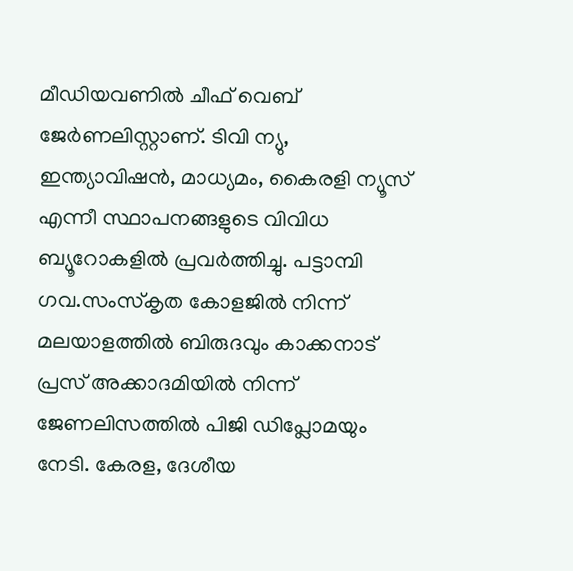മീ‍ഡിയവണിൽ ചീഫ് വെബ് ജേർണലിസ്റ്റാണ്. ടിവി ന്യു, ഇന്ത്യാവിഷൻ, മാധ്യമം, കൈരളി ന്യൂസ് എന്നീ സ്ഥാപനങ്ങളുടെ വിവിധ ബ്യൂറോകളിൽ പ്രവർത്തിച്ചു. പട്ടാമ്പി ഗവ.സംസ്കൃത കോളജിൽ നിന്ന് മലയാളത്തിൽ ബിരുദവും കാക്കനാട് പ്രസ് അക്കാദമിയിൽ നിന്ന് ജേണലിസത്തിൽ പിജി ഡിപ്ലോമയും നേടി. കേരള, ദേശീയ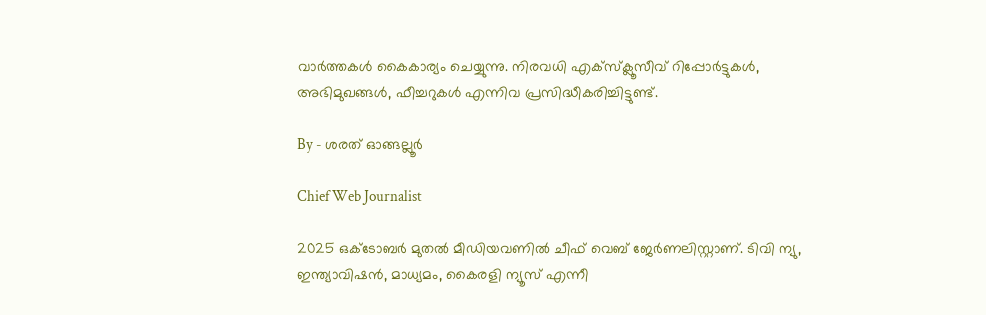വാർത്തകൾ കൈകാര്യം ചെയ്യുന്നു. നിരവധി എക്സ്ക്ലൂസീവ് റിപ്പോർട്ടുകൾ, അഭിമുഖങ്ങള്‍, ഫീച്ചറുകള്‍ എന്നിവ പ്രസിദ്ധീകരിച്ചിട്ടുണ്ട്.

By - ശരത് ഓങ്ങല്ലൂർ

Chief Web Journalist

2025 ഒക്ടോബർ മുതൽ മീ‍ഡിയവണിൽ ചീഫ് വെബ് ജേർണലിസ്റ്റാണ്. ടിവി ന്യു, ഇന്ത്യാവിഷൻ, മാധ്യമം, കൈരളി ന്യൂസ് എന്നീ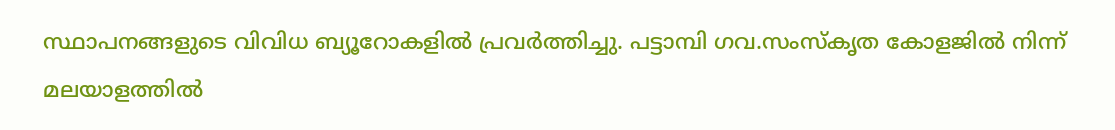സ്ഥാപനങ്ങളുടെ വിവിധ ബ്യൂറോകളിൽ പ്രവർത്തിച്ചു. പട്ടാമ്പി ഗവ.സംസ്കൃത കോളജിൽ നിന്ന് മലയാളത്തിൽ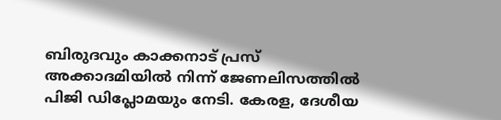ബിരുദവും കാക്കനാട് പ്രസ് അക്കാദമിയിൽ നിന്ന് ജേണലിസത്തിൽ പിജി ഡിപ്ലോമയും നേടി. കേരള, ദേശീയ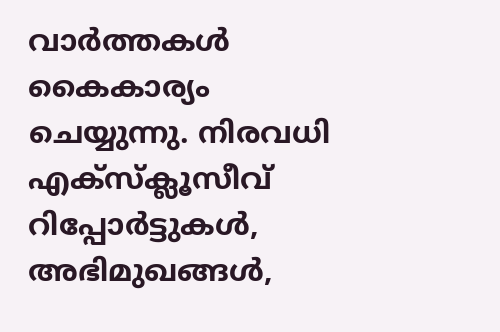വാർത്തകൾ കൈകാര്യം ചെയ്യുന്നു. നിരവധി എക്സ്ക്ലൂസീവ് റിപ്പോർട്ടുകൾ, അഭിമുഖങ്ങള്‍,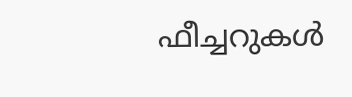ഫീച്ചറുകള്‍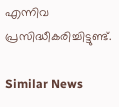എന്നിവ പ്രസിദ്ധീകരിച്ചിട്ടുണ്ട്.

Similar News